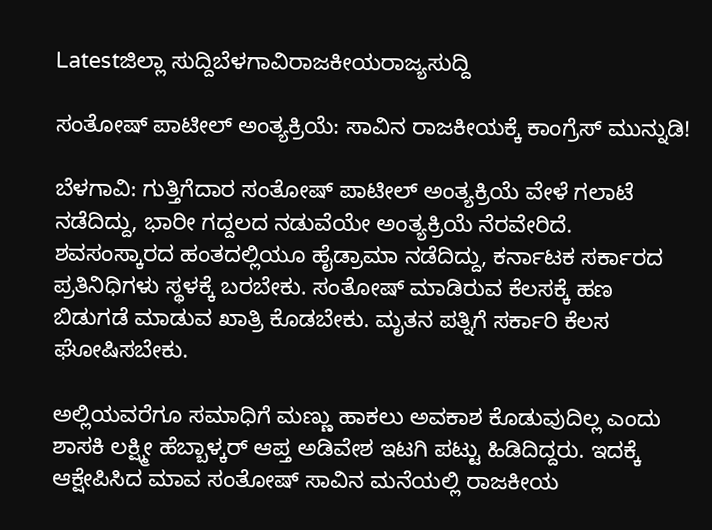Latestಜಿಲ್ಲಾ ಸುದ್ದಿಬೆಳಗಾವಿರಾಜಕೀಯರಾಜ್ಯಸುದ್ದಿ

ಸಂತೋಷ್ ಪಾಟೀಲ್ ಅಂತ್ಯಕ್ರಿಯೆ: ಸಾವಿನ ರಾಜಕೀಯಕ್ಕೆ ಕಾಂಗ್ರೆಸ್ ಮುನ್ನುಡಿ!

ಬೆಳಗಾವಿ: ಗುತ್ತಿಗೆದಾರ ಸಂತೋಷ್ ಪಾಟೀಲ್ ಅಂತ್ಯಕ್ರಿಯೆ ವೇಳೆ ಗಲಾಟೆ ನಡೆದಿದ್ದು, ಭಾರೀ ಗದ್ದಲದ ನಡುವೆಯೇ ಅಂತ್ಯಕ್ರಿಯೆ ನೆರವೇರಿದೆ. ಶವಸಂಸ್ಕಾರದ ಹಂತದಲ್ಲಿಯೂ ಹೈಡ್ರಾಮಾ ನಡೆದಿದ್ದು, ಕರ್ನಾಟಕ ಸರ್ಕಾರದ ಪ್ರತಿನಿಧಿಗಳು ಸ್ಥಳಕ್ಕೆ ಬರಬೇಕು. ಸಂತೋಷ್ ಮಾಡಿರುವ ಕೆಲಸಕ್ಕೆ ಹಣ ಬಿಡುಗಡೆ ಮಾಡುವ ಖಾತ್ರಿ ಕೊಡಬೇಕು. ಮೃತನ ಪತ್ನಿಗೆ ಸರ್ಕಾರಿ ಕೆಲಸ ಘೋಷಿಸಬೇಕು.

ಅಲ್ಲಿಯವರೆಗೂ ಸಮಾಧಿಗೆ ಮಣ್ಣು ಹಾಕಲು ಅವಕಾಶ ಕೊಡುವುದಿಲ್ಲ ಎಂದು ಶಾಸಕಿ ಲಕ್ಷ್ಮೀ ಹೆಬ್ಬಾಳ್ಕರ್ ಆಪ್ತ ಅಡಿವೇಶ ಇಟಗಿ ಪಟ್ಟು ಹಿಡಿದಿದ್ದರು. ಇದಕ್ಕೆ ಆಕ್ಷೇಪಿಸಿದ ಮಾವ ಸಂತೋಷ್ ಸಾವಿನ ಮನೆಯಲ್ಲಿ ರಾಜಕೀಯ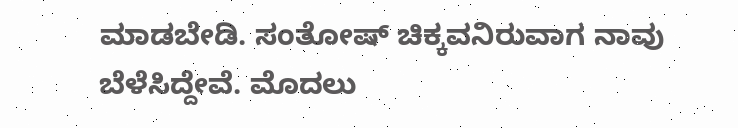ಮಾಡಬೇಡಿ. ಸಂತೋಷ್ ಚಿಕ್ಕವನಿರುವಾಗ ನಾವು ಬೆಳೆಸಿದ್ದೇವೆ. ಮೊದಲು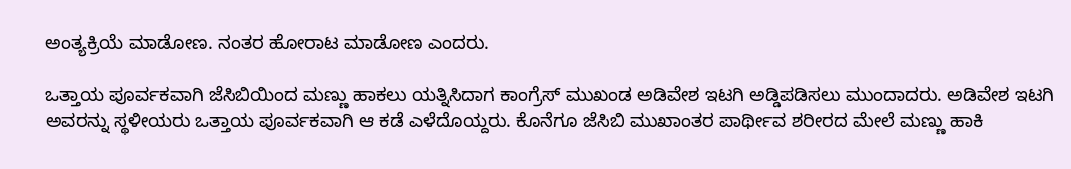ಅಂತ್ಯಕ್ರಿಯೆ ಮಾಡೋಣ. ನಂತರ ಹೋರಾಟ ಮಾಡೋಣ ಎಂದರು.

ಒತ್ತಾಯ ಪೂರ್ವಕವಾಗಿ ಜೆಸಿಬಿಯಿಂದ ಮಣ್ಣು ಹಾಕಲು ಯತ್ನಿಸಿದಾಗ ಕಾಂಗ್ರೆಸ್ ಮುಖಂಡ ಅಡಿವೇಶ ಇಟಗಿ ಅಡ್ಡಿಪಡಿಸಲು ಮುಂದಾದರು. ಅಡಿವೇಶ ಇಟಗಿ ಅವರನ್ನು ಸ್ಥಳೀಯರು ಒತ್ತಾಯ ಪೂರ್ವಕವಾಗಿ ಆ ಕಡೆ ಎಳೆದೊಯ್ದರು. ಕೊನೆಗೂ ಜೆಸಿಬಿ ಮುಖಾಂತರ ಪಾರ್ಥೀವ ಶರೀರದ ಮೇಲೆ ಮಣ್ಣು ಹಾಕಿ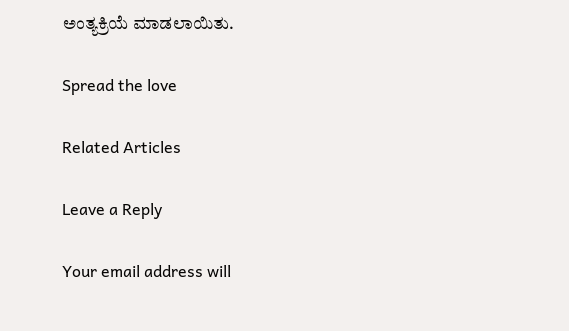ಅಂತ್ಯಕ್ರಿಯೆ ಮಾಡಲಾಯಿತು.

Spread the love

Related Articles

Leave a Reply

Your email address will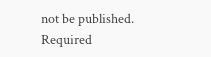not be published. Required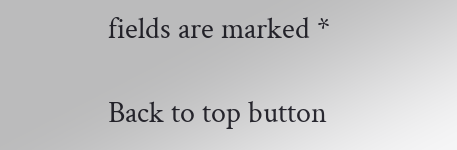fields are marked *

Back to top button